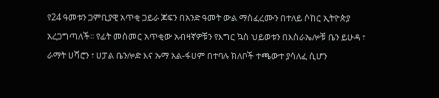የ24 ዓመቱን ጋምቢያዊ አጥቂ ጋይራ ጆፍን በአንድ ዓመት ውል ማስፈረሙን በተለይ ሶከር ኢትዮጵያ አረጋግጣለች፡፡ የፊት መስመር አጥቂው አብዛኛዎቹን የእግር ኳስ ህይወቱን በእስራኤሎቹ ቤን ይሁዳ ፣ ራማት ሀሻሮን ፣ ሀፓል ቤንሎድ እና ኡማ አል-ፋሀም በተባሉ ክለቦች ተጫውተ ያሳለፈ ሲሆን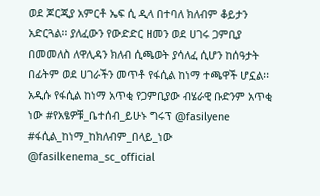ወደ ጆርጂያ አምርቶ ኤፍ ሲ ዲላ በተባለ ክለብም ቆይታን አድርጓል፡፡ ያለፈውን የውድድር ዘመን ወደ ሀገሩ ጋምቢያ በመመለስ ለዋሊዳን ክለብ ሲጫወት ያሳለፈ ሲሆን ከሰዓታት በፊትም ወደ ሀገራችን መጥቶ የፋሲል ከነማ ተጫዋች ሆኗል፡፡ አዲሱ የፋሲል ከነማ አጥቂ የጋምቢያው ብሄራዊ ቡድንም አጥቂ ነው #የአፄዎቹ_ቤተሰብ_ይሁኑ ግሩፕ @fasilyene #ፋሲል_ከነማ_ከክለብም_በላይ_ነው @fasilkenema_sc_official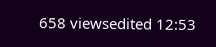658 viewsedited 12:53